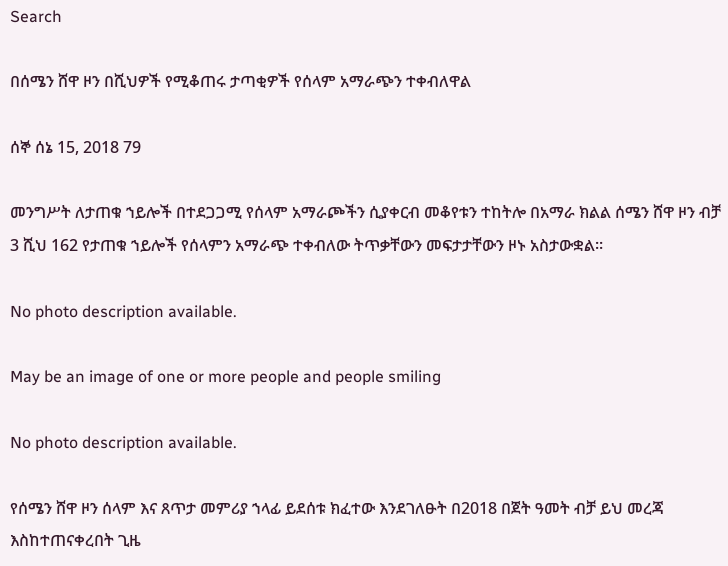Search

በሰሜን ሸዋ ዞን በሺህዎች የሚቆጠሩ ታጣቂዎች የሰላም አማራጭን ተቀብለዋል

ሰኞ ሰኔ 15, 2018 79

መንግሥት ለታጠቁ ኀይሎች በተደጋጋሚ የሰላም አማራጮችን ሲያቀርብ መቆየቱን ተከትሎ በአማራ ክልል ሰሜን ሸዋ ዞን ብቻ 3 ሺህ 162 የታጠቁ ኀይሎች የሰላምን አማራጭ ተቀብለው ትጥቃቸውን መፍታታቸውን ዞኑ አስታውቋል።

No photo description available.

May be an image of one or more people and people smiling

No photo description available.

የሰሜን ሸዋ ዞን ሰላም እና ጸጥታ መምሪያ ኀላፊ ይደሰቱ ክፈተው እንደገለፁት በ2018 በጀት ዓመት ብቻ ይህ መረጃ እስከተጠናቀረበት ጊዜ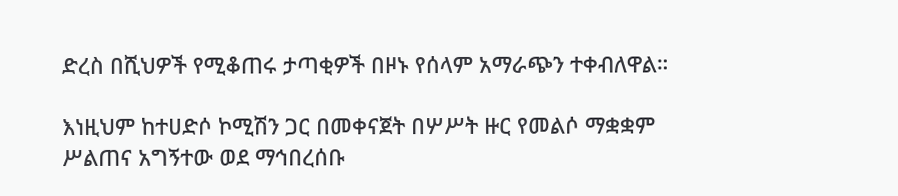ድረስ በሺህዎች የሚቆጠሩ ታጣቂዎች በዞኑ የሰላም አማራጭን ተቀብለዋል።

እነዚህም ከተሀድሶ ኮሚሽን ጋር በመቀናጀት በሦሥት ዙር የመልሶ ማቋቋም ሥልጠና አግኝተው ወደ ማኅበረሰቡ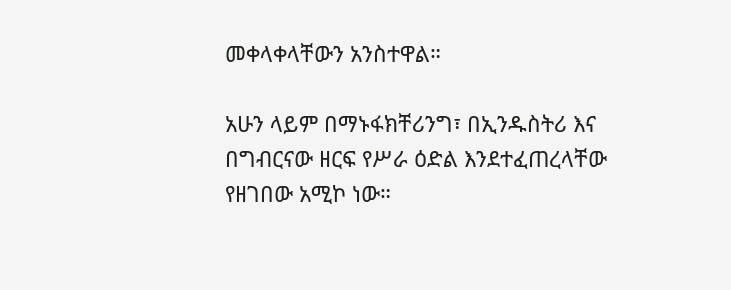መቀላቀላቸውን አንስተዋል።

አሁን ላይም በማኑፋክቸሪንግ፣ በኢንዱስትሪ እና በግብርናው ዘርፍ የሥራ ዕድል እንደተፈጠረላቸው የዘገበው አሚኮ ነው።